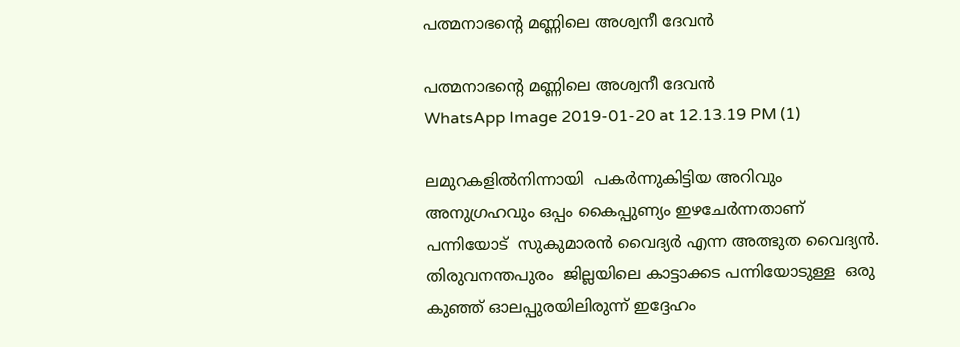പത്മനാഭന്‍റെ മണ്ണിലെ അശ്വനീ ദേവൻ

പത്മനാഭന്‍റെ മണ്ണിലെ അശ്വനീ ദേവൻ
WhatsApp Image 2019-01-20 at 12.13.19 PM (1)

ലമുറകളിൽനിന്നായി  പകർന്നുകിട്ടിയ അറിവും അനുഗ്രഹവും ഒപ്പം കൈപ്പുണ്യം ഇഴചേർന്നതാണ് പന്നിയോട്  സുകുമാരൻ വൈദ്യർ എന്ന അത്ഭുത വൈദ്യൻ. തിരുവനന്തപുരം  ജില്ലയിലെ കാട്ടാക്കട പന്നിയോടുള്ള  ഒരു കുഞ്ഞ് ഓലപ്പുരയിലിരുന്ന് ഇദ്ദേഹം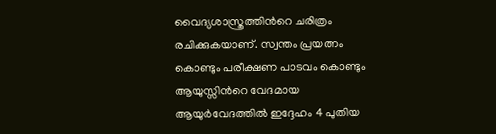വൈദ്യശാസ്ത്രത്തിന്‍റെ ചരിത്രം രചിക്കുകയാണ്. സ്വന്തം പ്രയത്നം കൊണ്ടും പരീക്ഷണ പാടവം കൊണ്ടും ആയുസ്സിന്‍റെ വേദമായ ആയുർവേദത്തിൽ ഇദ്ദേഹം 4 പുതിയ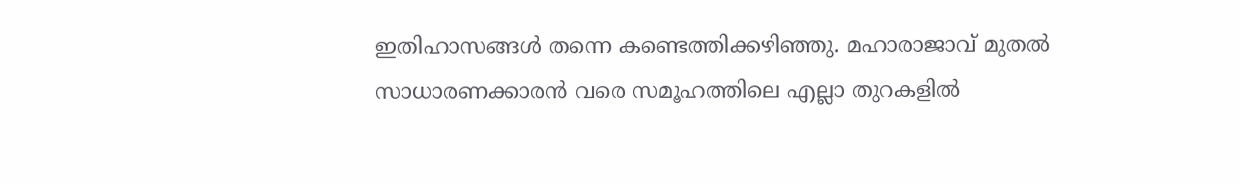ഇതിഹാസങ്ങൾ തന്നെ കണ്ടെത്തിക്കഴിഞ്ഞു. മഹാരാജാവ് മുതൽ സാധാരണക്കാരൻ വരെ സമൂഹത്തിലെ എല്ലാ തുറകളിൽ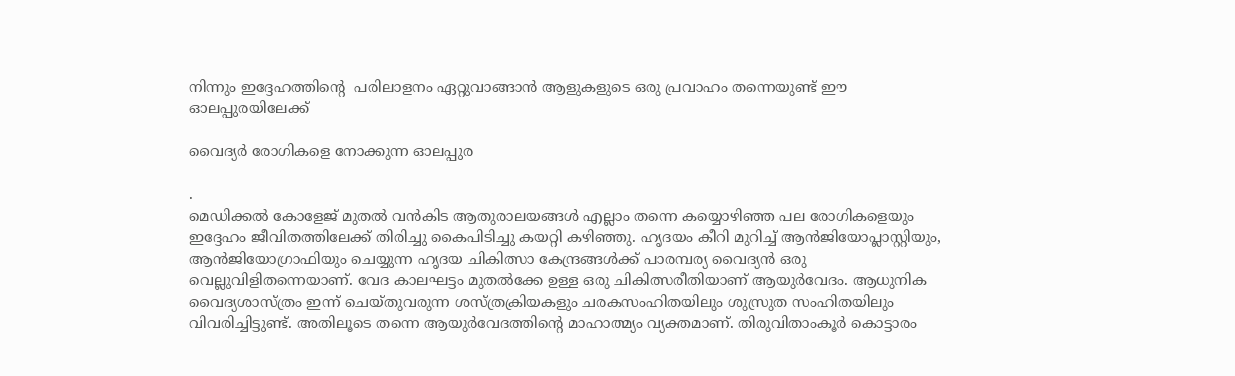നിന്നും ഇദ്ദേഹത്തിന്‍റെ  പരിലാളനം ഏറ്റുവാങ്ങാൻ ആളുകളുടെ ഒരു പ്രവാഹം തന്നെയുണ്ട് ഈ ഓലപ്പുരയിലേക്ക്

വൈദ്യർ രോഗികളെ നോക്കുന്ന ഓലപ്പുര

.
മെഡിക്കൽ കോളേജ് മുതൽ വൻകിട ആതുരാലയങ്ങൾ എല്ലാം തന്നെ കയ്യൊഴിഞ്ഞ പല രോഗികളെയും ഇദ്ദേഹം ജീവിതത്തിലേക്ക് തിരിച്ചു കൈപിടിച്ചു കയറ്റി കഴിഞ്ഞു. ഹൃദയം കീറി മുറിച്ച് ആൻജിയോപ്ലാസ്റ്റിയും, ആൻജിയോഗ്രാഫിയും ചെയ്യുന്ന ഹൃദയ ചികിത്സാ കേന്ദ്രങ്ങൾക്ക് പാരമ്പര്യ വൈദ്യൻ ഒരു വെല്ലുവിളിതന്നെയാണ്. വേദ കാലഘട്ടം മുതൽക്കേ ഉള്ള ഒരു ചികിത്സരീതിയാണ് ആയുർവേദം. ആധുനിക വൈദ്യശാസ്ത്രം ഇന്ന് ചെയ്തുവരുന്ന ശസ്ത്രക്രിയകളും ചരകസംഹിതയിലും ശുസ്രുത സംഹിതയിലും വിവരിച്ചിട്ടുണ്ട്. അതിലൂടെ തന്നെ ആയുർവേദത്തിന്‍റെ മാഹാത്മ്യം വ്യക്തമാണ്. തിരുവിതാംകൂർ കൊട്ടാരം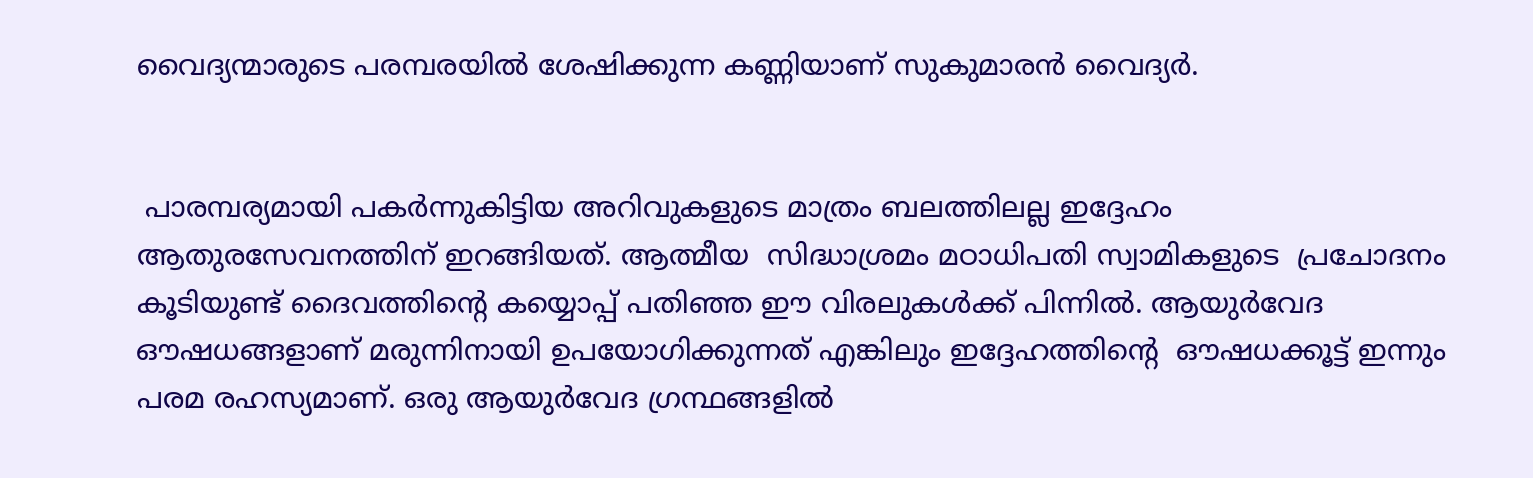വൈദ്യന്മാരുടെ പരമ്പരയിൽ ശേഷിക്കുന്ന കണ്ണിയാണ് സുകുമാരൻ വൈദ്യർ.


 പാരമ്പര്യമായി പകർന്നുകിട്ടിയ അറിവുകളുടെ മാത്രം ബലത്തിലല്ല ഇദ്ദേഹം ആതുരസേവനത്തിന് ഇറങ്ങിയത്. ആത്മീയ  സിദ്ധാശ്രമം മഠാധിപതി സ്വാമികളുടെ  പ്രചോദനം കൂടിയുണ്ട് ദൈവത്തിന്‍റെ കയ്യൊപ്പ് പതിഞ്ഞ ഈ വിരലുകൾക്ക് പിന്നിൽ. ആയുർവേദ ഔഷധങ്ങളാണ് മരുന്നിനായി ഉപയോഗിക്കുന്നത് എങ്കിലും ഇദ്ദേഹത്തിന്‍റെ  ഔഷധക്കൂട്ട് ഇന്നും പരമ രഹസ്യമാണ്. ഒരു ആയുർവേദ ഗ്രന്ഥങ്ങളിൽ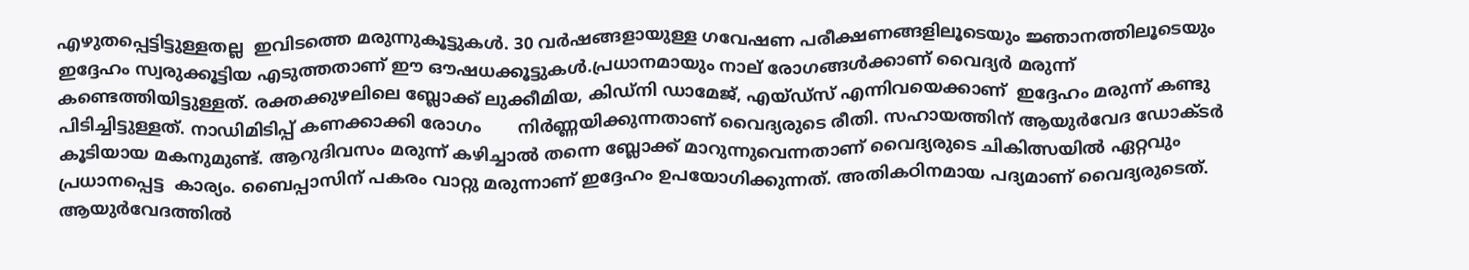എഴുതപ്പെട്ടിട്ടുള്ളതല്ല  ഇവിടത്തെ മരുന്നുകൂട്ടുകൾ. 30 വർഷങ്ങളായുള്ള ഗവേഷണ പരീക്ഷണങ്ങളിലൂടെയും ജ്ഞാനത്തിലൂടെയും ഇദ്ദേഹം സ്വരുക്കൂട്ടിയ എടുത്തതാണ് ഈ ഔഷധക്കൂട്ടുകൾ.പ്രധാനമായും നാല് രോഗങ്ങൾക്കാണ് വൈദ്യർ മരുന്ന് കണ്ടെത്തിയിട്ടുള്ളത്. രക്തക്കുഴലിലെ ബ്ലോക്ക് ലുക്കീമിയ, കിഡ്നി ഡാമേജ്, എയ്ഡ്സ് എന്നിവയെക്കാണ്  ഇദ്ദേഹം മരുന്ന് കണ്ടു പിടിച്ചിട്ടുള്ളത്. നാഡിമിടിപ്പ് കണക്കാക്കി രോഗം       നിർണ്ണയിക്കുന്നതാണ് വൈദ്യരുടെ രീതി. സഹായത്തിന് ആയുർവേദ ഡോക്ടർ കൂടിയായ മകനുമുണ്ട്. ആറുദിവസം മരുന്ന് കഴിച്ചാൽ തന്നെ ബ്ലോക്ക് മാറുന്നുവെന്നതാണ് വൈദ്യരുടെ ചികിത്സയിൽ ഏറ്റവും പ്രധാനപ്പെട്ട  കാര്യം. ബൈപ്പാസിന് പകരം വാറ്റു മരുന്നാണ് ഇദ്ദേഹം ഉപയോഗിക്കുന്നത്. അതികഠിനമായ പദ്യമാണ് വൈദ്യരുടെത്. ആയുർവേദത്തിൽ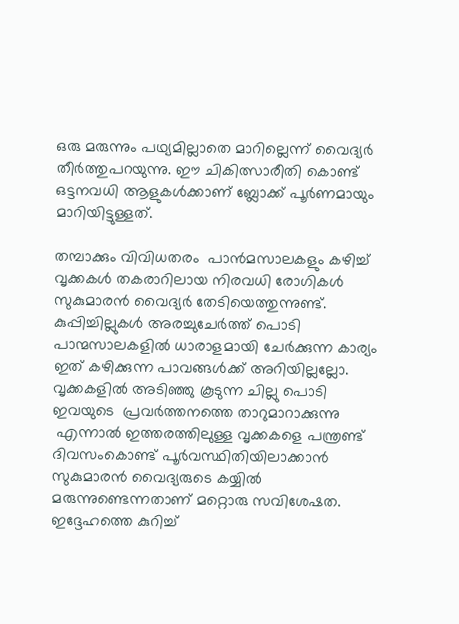ഒരു മരുന്നും പഥ്യമില്ലാതെ മാറില്ലെന്ന് വൈദ്യർ തീർത്തുപറയുന്നു. ഈ ചികിത്സാരീതി കൊണ്ട് ഒട്ടനവധി ആളുകൾക്കാണ് ബ്ലോക്ക് പൂർണമായും മാറിയിട്ടുള്ളത്.

തമ്പാക്കും വിവിധതരം  പാൻമസാലകളും കഴിച്ച് വൃക്കകൾ തകരാറിലായ നിരവധി രോഗികൾ സുകുമാരൻ വൈദ്യർ തേടിയെത്തുന്നുണ്ട്. കുപ്പിച്ചില്ലുകൾ അരച്ചുചേർത്ത് പൊടി പാന്മസാലകളിൽ ധാരാളമായി ചേർക്കുന്ന കാര്യം ഇത് കഴിക്കുന്ന പാവങ്ങൾക്ക് അറിയില്ലല്ലോ. വൃക്കകളിൽ അടിഞ്ഞു കൂടുന്ന ചില്ലു പൊടി ഇവയുടെ  പ്രവർത്തനത്തെ താറുമാറാക്കുന്നു
 എന്നാൽ ഇത്തരത്തിലുള്ള വൃക്കകളെ പന്ത്രണ്ട് ദിവസംകൊണ്ട് പൂർവസ്ഥിതിയിലാക്കാൻ സുകുമാരൻ വൈദ്യരുടെ കയ്യിൽ മരുന്നുണ്ടെന്നതാണ് മറ്റൊരു സവിശേഷത. ഇദ്ദേഹത്തെ കുറിച്ച്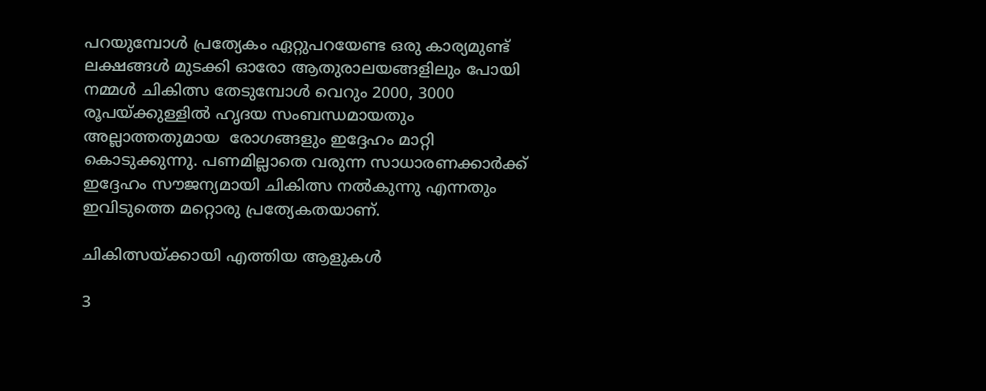പറയുമ്പോൾ പ്രത്യേകം ഏറ്റുപറയേണ്ട ഒരു കാര്യമുണ്ട് ലക്ഷങ്ങൾ മുടക്കി ഓരോ ആതുരാലയങ്ങളിലും പോയി നമ്മൾ ചികിത്സ തേടുമ്പോൾ വെറും 2000, 3000 രൂപയ്ക്കുള്ളിൽ ഹൃദയ സംബന്ധമായതും  അല്ലാത്തതുമായ  രോഗങ്ങളും ഇദ്ദേഹം മാറ്റി കൊടുക്കുന്നു. പണമില്ലാതെ വരുന്ന സാധാരണക്കാർക്ക് ഇദ്ദേഹം സൗജന്യമായി ചികിത്സ നൽകുന്നു എന്നതും ഇവിടുത്തെ മറ്റൊരു പ്രത്യേകതയാണ്.

ചികിത്സയ്ക്കായി എത്തിയ ആളുകൾ

3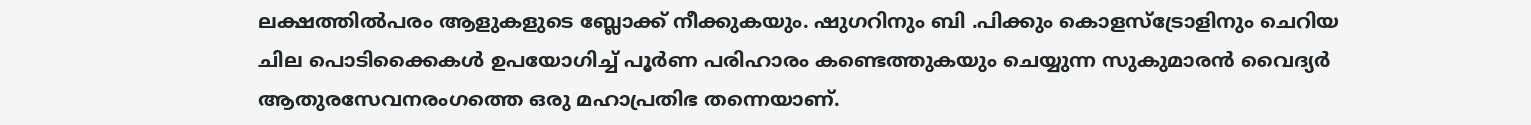ലക്ഷത്തിൽപരം ആളുകളുടെ ബ്ലോക്ക് നീക്കുകയും. ഷുഗറിനും ബി .പിക്കും കൊളസ്ട്രോളിനും ചെറിയ  ചില പൊടിക്കൈകൾ ഉപയോഗിച്ച് പൂർണ പരിഹാരം കണ്ടെത്തുകയും ചെയ്യുന്ന സുകുമാരൻ വൈദ്യർ ആതുരസേവനരംഗത്തെ ഒരു മഹാപ്രതിഭ തന്നെയാണ്.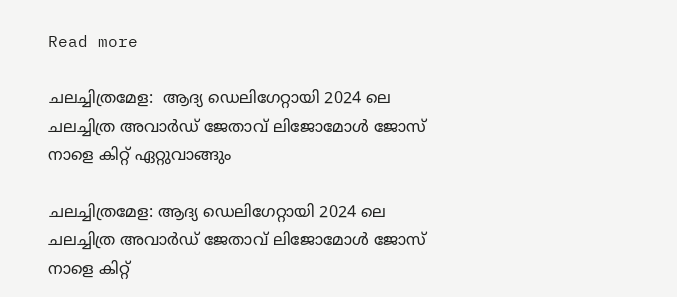Read more

ചലച്ചിത്രമേള:  ആദ്യ ഡെലിഗേറ്റായി 2024 ലെ ചലച്ചിത്ര അവാർഡ് ജേതാവ് ലിജോമോൾ ജോസ് നാളെ കിറ്റ് ഏറ്റുവാങ്ങും

ചലച്ചിത്രമേള: ആദ്യ ഡെലിഗേറ്റായി 2024 ലെ ചലച്ചിത്ര അവാർഡ് ജേതാവ് ലിജോമോൾ ജോസ് നാളെ കിറ്റ്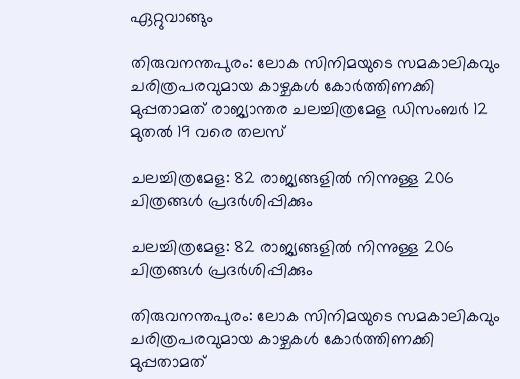ഏറ്റുവാങ്ങും

തിരുവനന്തപുരം: ലോക സിനിമയുടെ സമകാലികവും ചരിത്രപരവുമായ കാഴ്ചകൾ കോർത്തിണക്കി മുപ്പതാമത് രാജ്യാന്തര ചലച്ചിത്രമേള ഡിസംബർ 12 മുതൽ 19 വരെ തലസ്

ചലച്ചിത്രമേള: 82 രാജ്യങ്ങളിൽ നിന്നുള്ള 206 ചിത്രങ്ങൾ പ്രദർശിപ്പിക്കും

ചലച്ചിത്രമേള: 82 രാജ്യങ്ങളിൽ നിന്നുള്ള 206 ചിത്രങ്ങൾ പ്രദർശിപ്പിക്കും

തിരുവനന്തപുരം: ലോക സിനിമയുടെ സമകാലികവും ചരിത്രപരവുമായ കാഴ്ചകൾ കോർത്തിണക്കി മുപ്പതാമത്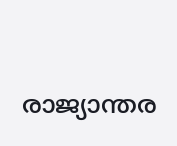രാജ്യാന്തര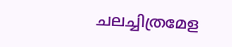ചലച്ചിത്രമേള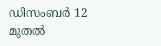ഡിസംബർ 12 മുതൽ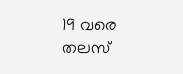19 വരെ തലസ്